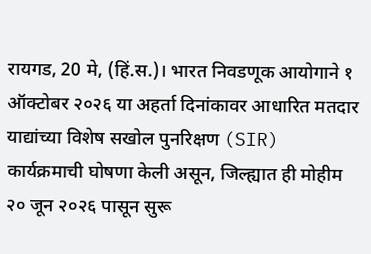रायगड, 20 मे, (हिं.स.)। भारत निवडणूक आयोगाने १ ऑक्टोबर २०२६ या अहर्ता दिनांकावर आधारित मतदार याद्यांच्या विशेष सखोल पुनरिक्षण (SIR) कार्यक्रमाची घोषणा केली असून, जिल्ह्यात ही मोहीम २० जून २०२६ पासून सुरू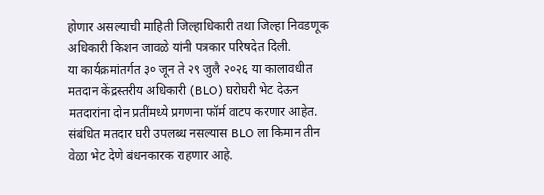होणार असल्याची माहिती जिल्हाधिकारी तथा जिल्हा निवडणूक अधिकारी किशन जावळे यांनी पत्रकार परिषदेत दिली.
या कार्यक्रमांतर्गत ३० जून ते २९ जुलै २०२६ या कालावधीत मतदान केंद्रस्तरीय अधिकारी (BLO) घरोघरी भेट देऊन मतदारांना दोन प्रतींमध्ये प्रगणना फॉर्म वाटप करणार आहेत. संबंधित मतदार घरी उपलब्ध नसल्यास BLO ला किमान तीन वेळा भेट देणे बंधनकारक राहणार आहे.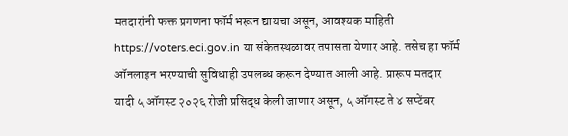मतदारांनी फक्त प्रगणना फॉर्म भरून द्यायचा असून, आवश्यक माहिती https://voters.eci.gov.in या संकेतस्थळावर तपासता येणार आहे. तसेच हा फॉर्म ऑनलाइन भरण्याची सुविधाही उपलब्ध करून देण्यात आली आहे. प्रारूप मतदार यादी ५ ऑगस्ट २०२६ रोजी प्रसिद्ध केली जाणार असून, ५ ऑगस्ट ते ४ सप्टेंबर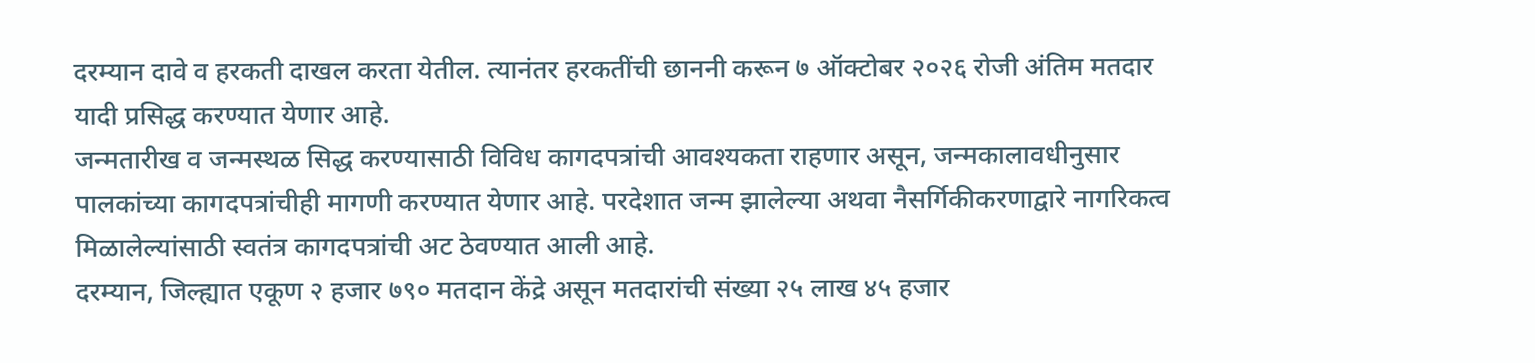दरम्यान दावे व हरकती दाखल करता येतील. त्यानंतर हरकतींची छाननी करून ७ ऑक्टोबर २०२६ रोजी अंतिम मतदार यादी प्रसिद्ध करण्यात येणार आहे.
जन्मतारीख व जन्मस्थळ सिद्ध करण्यासाठी विविध कागदपत्रांची आवश्यकता राहणार असून, जन्मकालावधीनुसार पालकांच्या कागदपत्रांचीही मागणी करण्यात येणार आहे. परदेशात जन्म झालेल्या अथवा नैसर्गिकीकरणाद्वारे नागरिकत्व मिळालेल्यांसाठी स्वतंत्र कागदपत्रांची अट ठेवण्यात आली आहे.
दरम्यान, जिल्ह्यात एकूण २ हजार ७९० मतदान केंद्रे असून मतदारांची संख्या २५ लाख ४५ हजार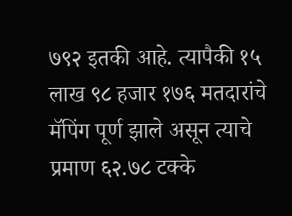७९२ इतकी आहे. त्यापैकी १५ लाख ९८ हजार १७६ मतदारांचे मॅपिंग पूर्ण झाले असून त्याचे प्रमाण ६२.७८ टक्के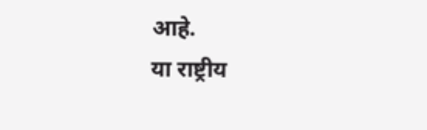आहे.
या राष्ट्रीय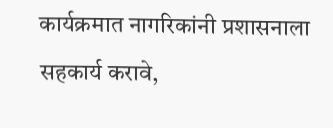कार्यक्रमात नागरिकांनी प्रशासनाला सहकार्य करावे,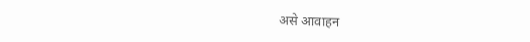असे आवाहन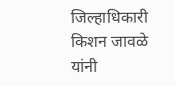जिल्हाधिकारी किशन जावळे यांनी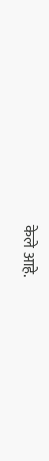केले आहे.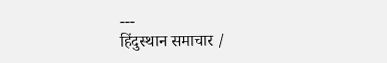---
हिंदुस्थान समाचार /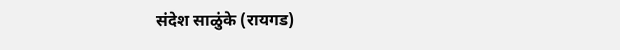संदेश साळुंके (रायगड)